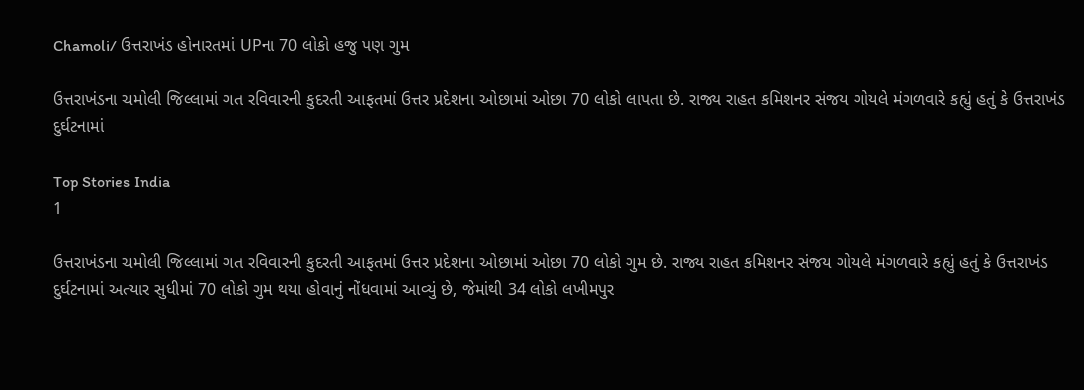Chamoli/ ઉત્તરાખંડ હોનારતમાં UPના 70 લોકો હજુ પણ ગુમ

ઉત્તરાખંડના ચમોલી જિલ્લામાં ગત રવિવારની કુદરતી આફતમાં ઉત્તર પ્રદેશના ઓછામાં ઓછા 70 લોકો લાપતા છે. રાજ્ય રાહત કમિશનર સંજય ગોયલે મંગળવારે કહ્યું હતું કે ઉત્તરાખંડ દુર્ઘટનામાં

Top Stories India
1

ઉત્તરાખંડના ચમોલી જિલ્લામાં ગત રવિવારની કુદરતી આફતમાં ઉત્તર પ્રદેશના ઓછામાં ઓછા 70 લોકો ગુમ છે. રાજ્ય રાહત કમિશનર સંજય ગોયલે મંગળવારે કહ્યું હતું કે ઉત્તરાખંડ દુર્ઘટનામાં અત્યાર સુધીમાં 70 લોકો ગુમ થયા હોવાનું નોંધવામાં આવ્યું છે, જેમાંથી 34 લોકો લખીમપુર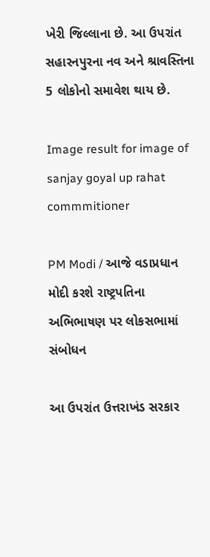ખેરી જિલ્લાના છે. આ ઉપરાંત સહારનપુરના નવ અને શ્રાવસ્તિના 5 લોકોનો સમાવેશ થાય છે.

Image result for image of sanjay goyal up rahat commmitioner

PM Modi / આજે વડાપ્રધાન મોદી કરશે રાષ્ટ્રપતિના અભિભાષણ પર લોકસભામાં સંબોધન

આ ઉપરાંત ઉત્તરાખંડ સરકાર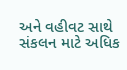અને વહીવટ સાથે સંકલન માટે અધિક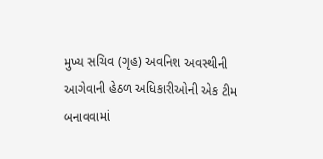મુખ્ય સચિવ (ગૃહ) અવનિશ અવસ્થીની આગેવાની હેઠળ અધિકારીઓની એક ટીમ બનાવવામાં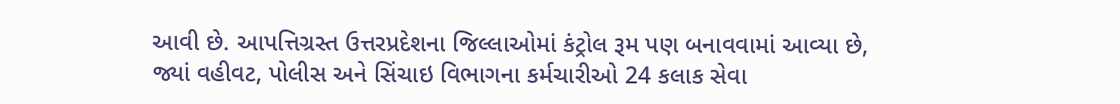આવી છે. આપત્તિગ્રસ્ત ઉત્તરપ્રદેશના જિલ્લાઓમાં કંટ્રોલ રૂમ પણ બનાવવામાં આવ્યા છે, જ્યાં વહીવટ, પોલીસ અને સિંચાઇ વિભાગના કર્મચારીઓ 24 કલાક સેવા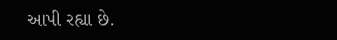આપી રહ્યા છે.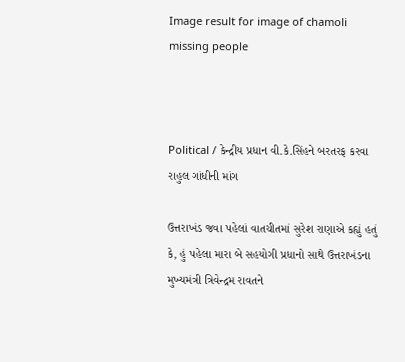Image result for image of chamoli missing people



Political / કેન્દ્રીય પ્રધાન વી.કે.સિંહને બરતરફ કરવા રાહુલ ગાંધીની માંગ

ઉત્તરાખંડ જવા પહેલાં વાતચીતમાં સુરેશ રાણાએ કહ્યું હતું કે, હું પહેલા મારા બે સહયોગી પ્રધાનો સાથે ઉત્તરાખંડના મુખ્યમંત્રી ત્રિવેન્દ્રમ રાવતને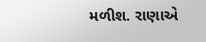મળીશ. રાણાએ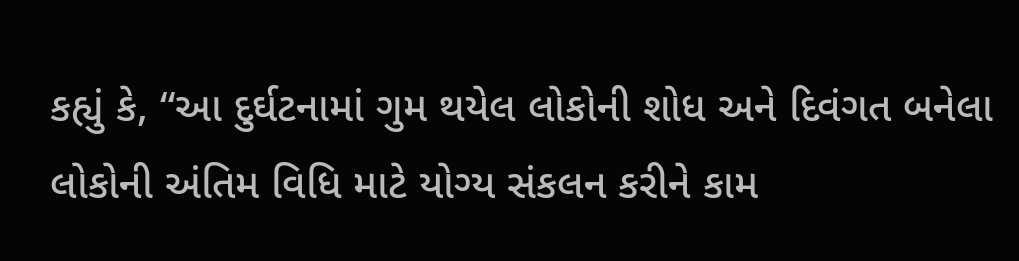કહ્યું કે, “આ દુર્ઘટનામાં ગુમ થયેલ લોકોની શોધ અને દિવંગત બનેલા લોકોની અંતિમ વિધિ માટે યોગ્ય સંકલન કરીને કામ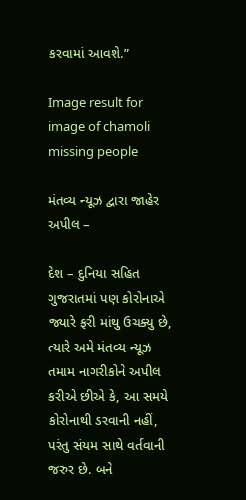કરવામાં આવશે.”

Image result for image of chamoli missing people

મંતવ્ય ન્યૂઝ દ્વારા જાહેર અપીલ –

દેશ – દુનિયા સહિત ગુજરાતમાં પણ કોરોનાએ જ્યારે ફરી માંથુ ઉચક્યુ છે, ત્યારે અમે મંતવ્ય ન્યૂઝ તમામ નાગરીકોને અપીલ કરીએ છીએ કે, આ સમયે કોરોનાથી ડરવાની નહીં, પરંતુ સંયમ સાથે વર્તવાની જરુર છે. બને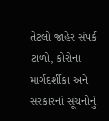તેટલો જાહેર સંપર્ક ટાળો, કોરોના માર્ગદર્શીકા અને સરકારનાં સૂચનોનું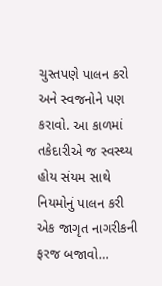ચુસ્તપણે પાલન કરો અને સ્વજનોને પણ કરાવો. આ કાળમાં તકેદારીએ જ સ્વસ્થ્ય હોય સંયમ સાથે નિયમોનું પાલન કરી એક જાગૃત નાગરીકની ફરજ બજાવો…